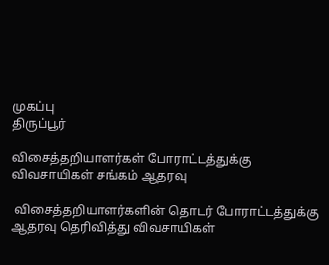முகப்பு
திருப்பூர்

விசைத்தறியாளர்கள் போராட்டத்துக்கு விவசாயிகள் சங்கம் ஆதரவு

 விசைத்தறியாளர்களின் தொடர் போராட்டத்துக்கு ஆதரவு தெரிவித்து விவசாயிகள்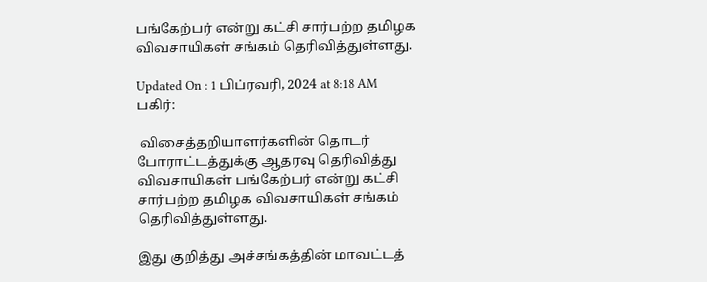பங்கேற்பர் என்று கட்சி சார்பற்ற தமிழக விவசாயிகள் சங்கம் தெரிவித்துள்ளது.

Updated On : 1 பிப்ரவரி, 2024 at 8:18 AM
பகிர்:

 விசைத்தறியாளர்களின் தொடர் போராட்டத்துக்கு ஆதரவு தெரிவித்து விவசாயிகள் பங்கேற்பர் என்று கட்சி சார்பற்ற தமிழக விவசாயிகள் சங்கம் தெரிவித்துள்ளது.

இது குறித்து அச்சங்கத்தின் மாவட்டத்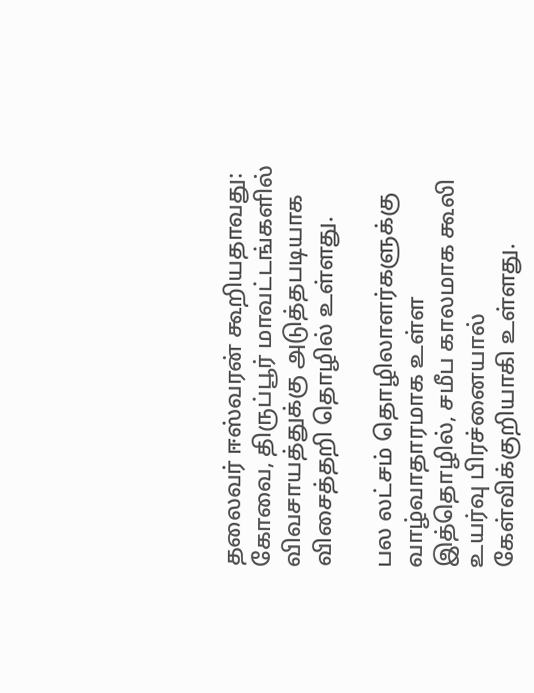தலைவர் ஈஸ்வரன் கூறியதாவது: கோவை, திருப்பூர் மாவட்டங்களில் விவசாயத்துக்கு அடுத்தபடியாக விசைத்தறி தொழில் உள்ளது.

பல லட்சம் தொழிலாளர்களுக்கு வாழ்வாதாரமாக உள்ள இத்தொழில், சமீப காலமாக கூலி உயர்வு பிரச்னையால் கேள்விக்குறியாகி உள்ளது.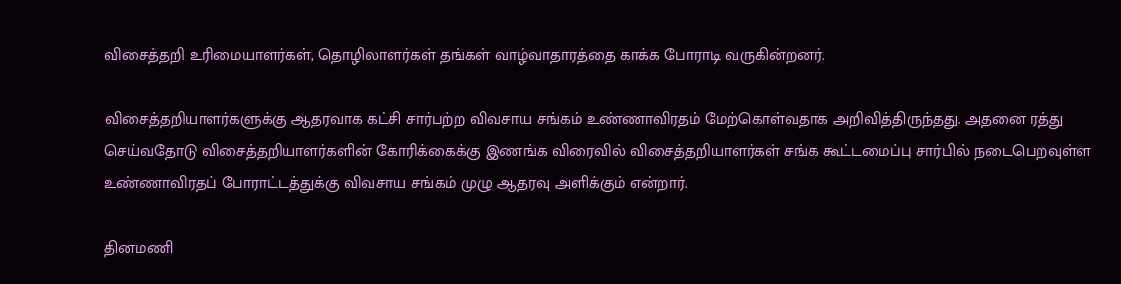விசைத்தறி உரிமையாளர்கள், தொழிலாளர்கள் தங்கள் வாழ்வாதாரத்தை காக்க போராடி வருகின்றனர்.

விசைத்தறியாளர்களுக்கு ஆதரவாக கட்சி சார்பற்ற விவசாய சங்கம் உண்ணாவிரதம் மேற்கொள்வதாக அறிவித்திருந்தது. அதனை ரத்து செய்வதோடு விசைத்தறியாளர்களின் கோரிக்கைக்கு இணங்க விரைவில் விசைத்தறியாளர்கள் சங்க கூட்டமைப்பு சார்பில் நடைபெறவுள்ள உண்ணாவிரதப் போராட்டத்துக்கு விவசாய சங்கம் முழு ஆதரவு அளிக்கும் என்றார்.

தினமணி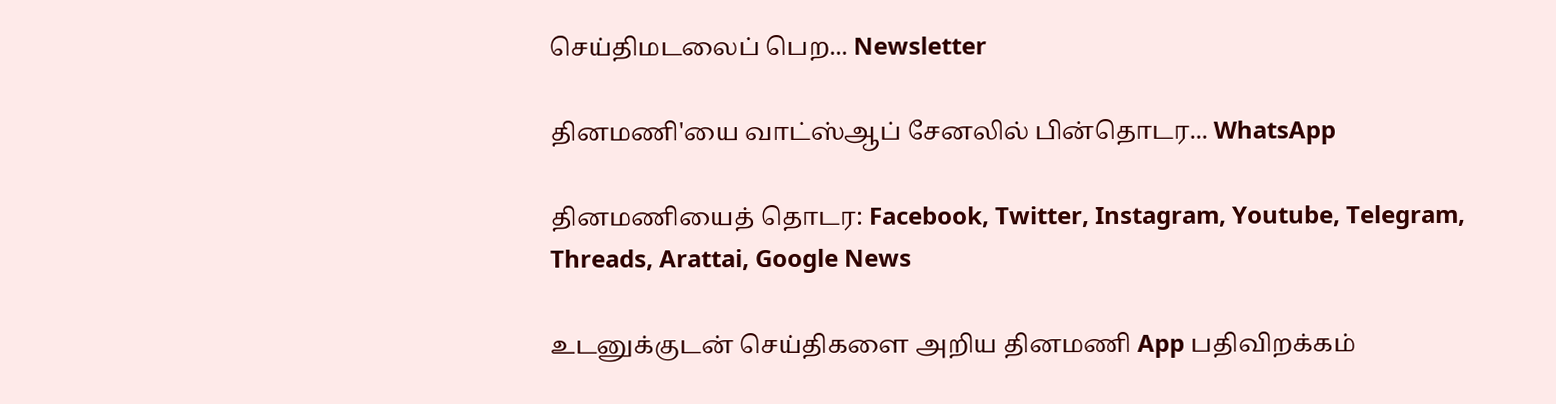செய்திமடலைப் பெற... Newsletter

தினமணி'யை வாட்ஸ்ஆப் சேனலில் பின்தொடர... WhatsApp

தினமணியைத் தொடர: Facebook, Twitter, Instagram, Youtube, Telegram, Threads, Arattai, Google News

உடனுக்குடன் செய்திகளை அறிய தினமணி App பதிவிறக்கம்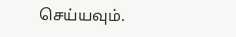செய்யவும்.